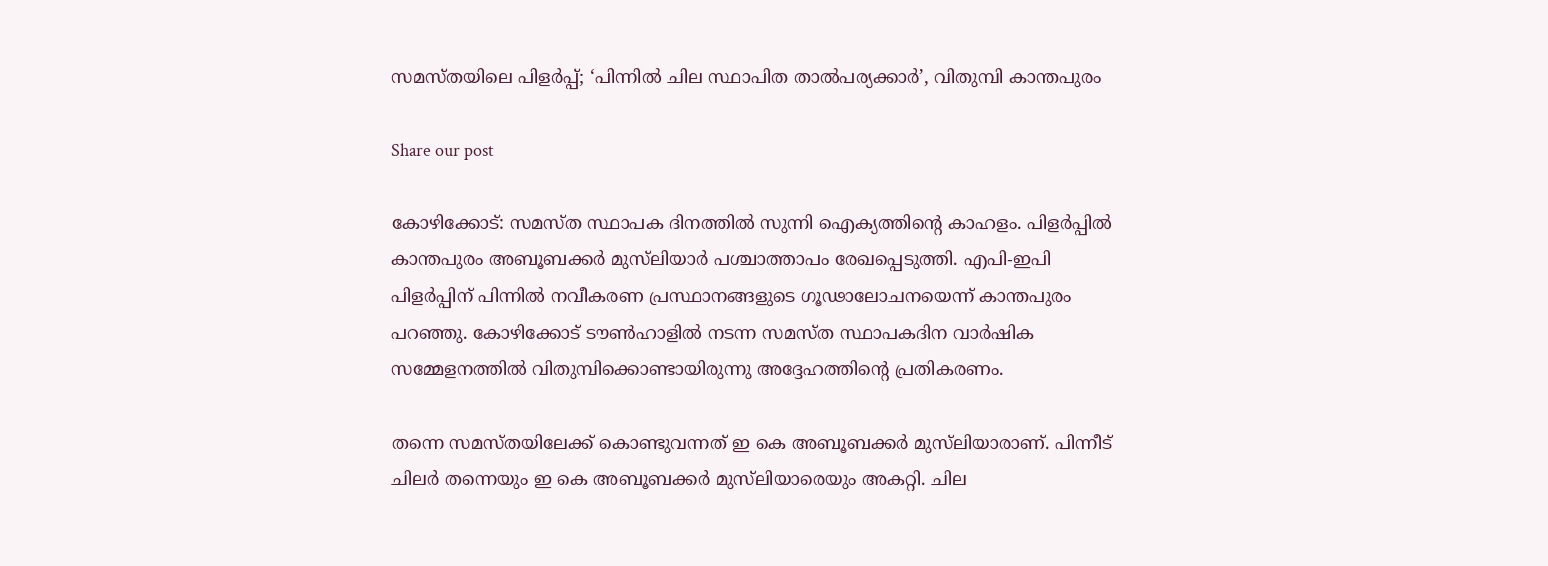സമസ്തയിലെ പിളര്‍പ്പ്; ‘പിന്നില്‍ ചില സ്ഥാപിത താല്‍പര്യക്കാര്‍’, വിതുമ്പി കാന്തപുരം

Share our post

കോഴിക്കോട്: സമസ്ത സ്ഥാപക ദിനത്തില്‍ സുന്നി ഐക്യത്തിന്റെ കാഹളം. പിളര്‍പ്പില്‍ കാന്തപുരം അബൂബക്കര്‍ മുസ്‌ലിയാര്‍ പശ്ചാത്താപം രേഖപ്പെടുത്തി. എപി-ഇപി പിളര്‍പ്പിന് പിന്നില്‍ നവീകരണ പ്രസ്ഥാനങ്ങളുടെ ഗൂഢാലോചനയെന്ന് കാന്തപുരം പറഞ്ഞു. കോഴിക്കോട് ടൗണ്‍ഹാളില്‍ നടന്ന സമസ്ത സ്ഥാപകദിന വാർഷിക സമ്മേളനത്തില്‍ വിതുമ്പിക്കൊണ്ടായിരുന്നു അദ്ദേഹത്തിന്റെ പ്രതികരണം.

തന്നെ സമസ്തയിലേക്ക് കൊണ്ടുവന്നത് ഇ കെ അബൂബക്കര്‍ മുസ്‌ലിയാരാണ്. പിന്നീട് ചിലര്‍ തന്നെയും ഇ കെ അബൂബക്കര്‍ മുസ്‌ലിയാരെയും അകറ്റി. ചില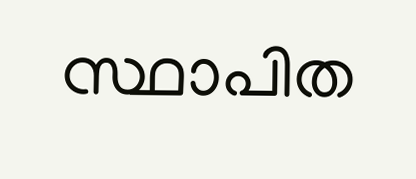സ്ഥാപിത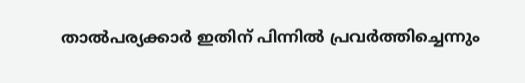താല്‍പര്യക്കാര്‍ ഇതിന് പിന്നില്‍ പ്രവര്‍ത്തിച്ചെന്നും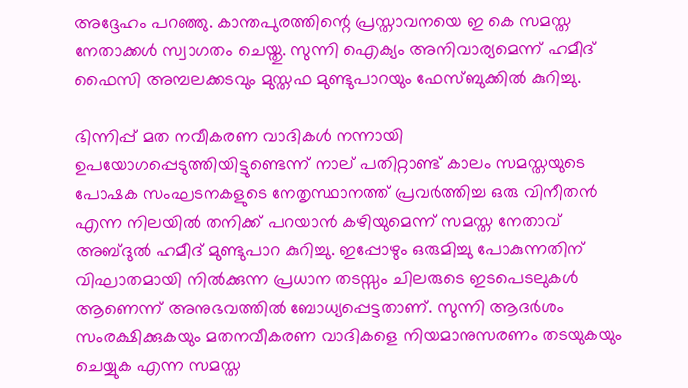അദ്ദേഹം പറഞ്ഞു. കാന്തപുരത്തിന്റെ പ്രസ്താവനയെ ഇ കെ സമസ്ത
നേതാക്കള്‍ സ്വാഗതം ചെയ്തു. സുന്നി ഐക്യം അനിവാര്യമെന്ന് ഹമീദ് ഫൈസി അമ്പലക്കടവും മുസ്തഫ മുണ്ടുപാറയും ഫേസ്ബുക്കില്‍ കുറിച്ചു.

ഭിന്നിപ്പ് മത നവീകരണ വാദികള്‍ നന്നായി ഉപയോഗപ്പെടുത്തിയിട്ടുണ്ടെന്ന് നാല് പതിറ്റാണ്ട് കാലം സമസ്തയുടെ പോഷക സംഘടനകളുടെ നേതൃസ്ഥാനത്ത് പ്രവര്‍ത്തിച്ച ഒരു വിനീതന്‍ എന്ന നിലയില്‍ തനിക്ക് പറയാന്‍ കഴിയുമെന്ന് സമസ്ത നേതാവ് അബ്ദുല്‍ ഹമീദ് മുണ്ടുപാറ കുറിച്ചു. ഇപ്പോഴും ഒരുമിച്ചു പോകുന്നതിന് വിഘാതമായി നില്‍ക്കുന്ന പ്രധാന തടസ്സം ചിലരുടെ ഇടപെടലുകള്‍ ആണെന്ന് അനുഭവത്തില്‍ ബോധ്യപ്പെട്ടതാണ്. സുന്നി ആദര്‍ശം സംരക്ഷിക്കുകയും മതനവീകരണ വാദികളെ നിയമാനുസരണം തടയുകയും ചെയ്യുക എന്ന സമസ്ത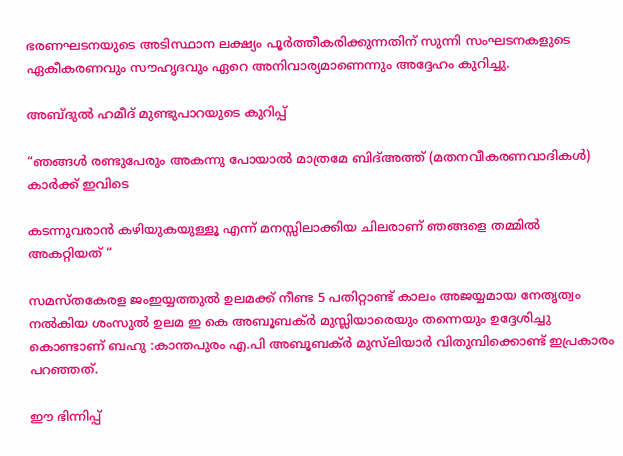ഭരണഘടനയുടെ അടിസ്ഥാന ലക്ഷ്യം പൂര്‍ത്തീകരിക്കുന്നതിന് സുന്നി സംഘടനകളുടെ ഏകീകരണവും സൗഹൃദവും ഏറെ അനിവാര്യമാണെന്നും അദ്ദേഹം കുറിച്ചു.

അബ്ദുല്‍ ഹമീദ് മുണ്ടുപാറയുടെ കുറിപ്പ്

“ഞങ്ങൾ രണ്ടുപേരും അകന്നു പോയാൽ മാത്രമേ ബിദ്അത്ത് (മതനവീകരണവാദികൾ) കാർക്ക് ഇവിടെ

കടന്നുവരാൻ കഴിയുകയുള്ളൂ എന്ന് മനസ്സിലാക്കിയ ചിലരാണ് ഞങ്ങളെ തമ്മിൽ അകറ്റിയത് “

സമസ്‌തകേരള ജംഇയ്യത്തുൽ ഉലമക്ക് നീണ്ട 5 പതിറ്റാണ്ട് കാലം അജയ്യമായ നേതൃത്വം നൽകിയ ശംസുൽ ഉലമ ഇ കെ അബൂബക്ർ മുസ്ലിയാരെയും തന്നെയും ഉദ്ദേശിച്ചു കൊണ്ടാണ് ബഹു :കാന്തപുരം എ.പി അബൂബക്ർ മുസ്‌ലിയാർ വിതുമ്പിക്കൊണ്ട് ഇപ്രകാരം പറഞ്ഞത്.

ഈ ഭിന്നിപ്പ്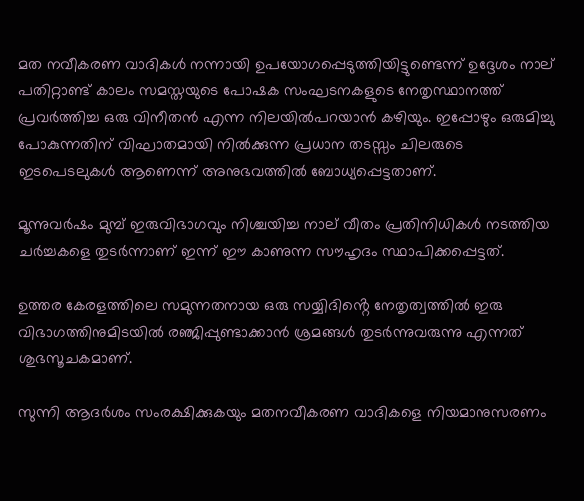മത നവീകരണ വാദികൾ നന്നായി ഉപയോഗപ്പെടുത്തിയിട്ടുണ്ടെന്ന് ഉദ്ദേശം നാല് പതിറ്റാണ്ട് കാലം സമസ്തയുടെ പോഷക സംഘടനകളുടെ നേതൃസ്ഥാനത്ത് പ്രവർത്തിച്ച ഒരു വിനീതൻ എന്ന നിലയിൽപറയാൻ കഴിയും. ഇപ്പോഴും ഒരുമിച്ചു പോകുന്നതിന് വിഘാതമായി നിൽക്കുന്ന പ്രധാന തടസ്സം ചിലരുടെ ഇടപെടലുകൾ ആണെന്ന് അനുഭവത്തിൽ ബോധ്യപ്പെട്ടതാണ്.

മൂന്നുവർഷം മുമ്പ് ഇരുവിഭാഗവും നിശ്ചയിച്ച നാല് വീതം പ്രതിനിധികൾ നടത്തിയ ചർച്ചകളെ തുടർന്നാണ് ഇന്ന് ഈ കാണുന്ന സൗഹൃദം സ്ഥാപിക്കപ്പെട്ടത്.

ഉത്തര കേരളത്തിലെ സമുന്നതനായ ഒരു സയ്യിദിൻ്റെ നേതൃത്വത്തിൽ ഇരു വിഭാഗത്തിനുമിടയിൽ രഞ്ജിപ്പുണ്ടാക്കാൻ ശ്രമങ്ങൾ തുടർന്നുവരുന്നു എന്നത് ശുഭസൂചകമാണ്.

സുന്നി ആദർശം സംരക്ഷിക്കുകയും മതനവീകരണ വാദികളെ നിയമാനുസരണം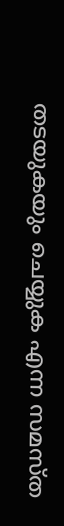തടയുകയും ചെയ്യുക എന്ന സമസ്ത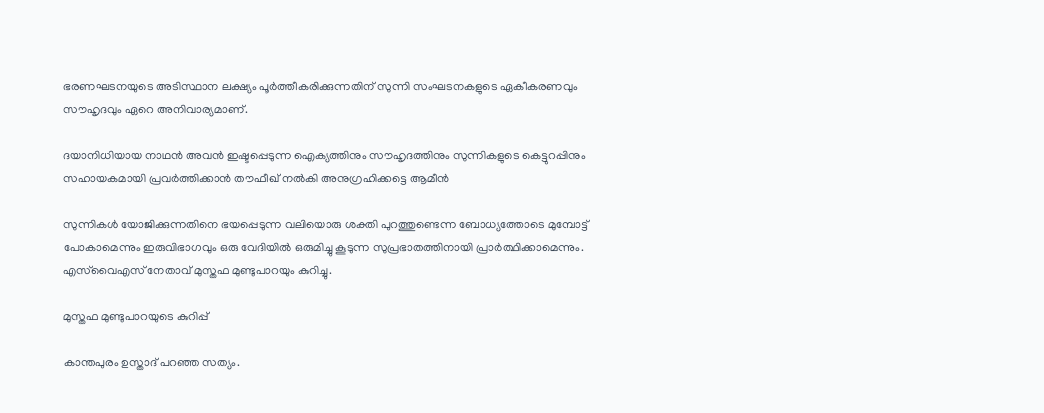ഭരണഘടനയുടെ അടിസ്ഥാന ലക്ഷ്യം പൂർത്തീകരിക്കുന്നതിന് സുന്നി സംഘടനകളുടെ ഏകീകരണവും സൗഹൃദവും ഏറെ അനിവാര്യമാണ്.

ദയാനിധിയായ നാഥൻ അവൻ ഇഷ്ടപ്പെടുന്ന ഐക്യത്തിനും സൗഹൃദത്തിനും സുന്നികളുടെ കെട്ടുറപ്പിനും സഹായകമായി പ്രവർത്തിക്കാൻ തൗഫീഖ് നൽകി അനുഗ്രഹിക്കട്ടെ ആമീൻ

സുന്നികൾ യോജിക്കുന്നതിനെ ഭയപ്പെടുന്ന വലിയൊരു ശക്തി പുറത്തുണ്ടെന്ന ബോധ്യത്തോടെ മുമ്പോട്ട് പോകാമെന്നും ഇരുവിഭാഗവും ഒരു വേദിയിൽ ഒരുമിച്ചു കൂടുന്ന സുപ്രഭാതത്തിനായി പ്രാർത്ഥിക്കാമെന്നും. എസ്‌വൈഎസ് നേതാവ് മുസ്തഫ മുണ്ടുപാറയും കുറിച്ചു.

മുസ്തഫ മുണ്ടുപാറയുടെ കുറിപ്പ്

കാന്തപുരം ഉസ്താദ് പറഞ്ഞ സത്യം.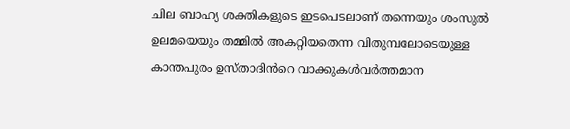ചില ബാഹ്യ ശക്തികളുടെ ഇടപെടലാണ് തന്നെയും ശംസുൽ ഉലമയെയും തമ്മിൽ അകറ്റിയതെന്ന വിതുമ്പലോടെയുള്ള കാന്തപുരം ഉസ്താദിൻറെ വാക്കുകൾവർത്തമാന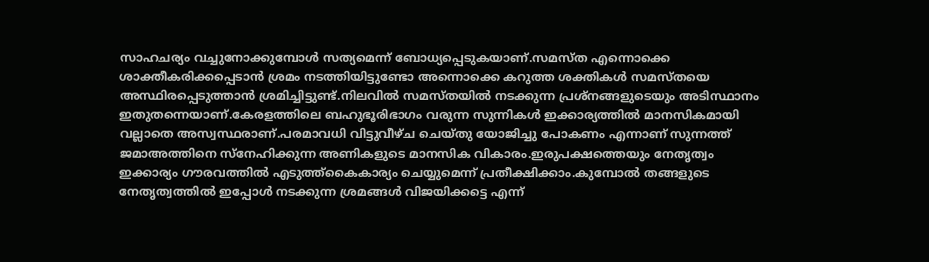സാഹചര്യം വച്ചുനോക്കുമ്പോൾ സത്യമെന്ന് ബോധ്യപ്പെടുകയാണ്.സമസ്ത എന്നൊക്കെ ശാക്തീകരിക്കപ്പെടാൻ ശ്രമം നടത്തിയിട്ടുണ്ടോ അന്നൊക്കെ കറുത്ത ശക്തികൾ സമസ്തയെ അസ്ഥിരപ്പെടുത്താൻ ശ്രമിച്ചിട്ടുണ്ട്.നിലവിൽ സമസ്തയിൽ നടക്കുന്ന പ്രശ്നങ്ങളുടെയും അടിസ്ഥാനം ഇതുതന്നെയാണ്.കേരളത്തിലെ ബഹുഭൂരിഭാഗം വരുന്ന സുന്നികൾ ഇക്കാര്യത്തിൽ മാനസികമായി വല്ലാതെ അസ്വസ്ഥരാണ്.പരമാവധി വിട്ടുവീഴ്ച ചെയ്തു യോജിച്ചു പോകണം എന്നാണ് സുന്നത്ത് ജമാഅത്തിനെ സ്നേഹിക്കുന്ന അണികളുടെ മാനസിക വികാരം.ഇരുപക്ഷത്തെയും നേതൃത്വം ഇക്കാര്യം ഗൗരവത്തിൽ എടുത്ത്കൈകാര്യം ചെയ്യുമെന്ന് പ്രതീക്ഷിക്കാം.കുമ്പോൽ തങ്ങളുടെ നേതൃത്വത്തിൽ ഇപ്പോൾ നടക്കുന്ന ശ്രമങ്ങൾ വിജയിക്കട്ടെ എന്ന്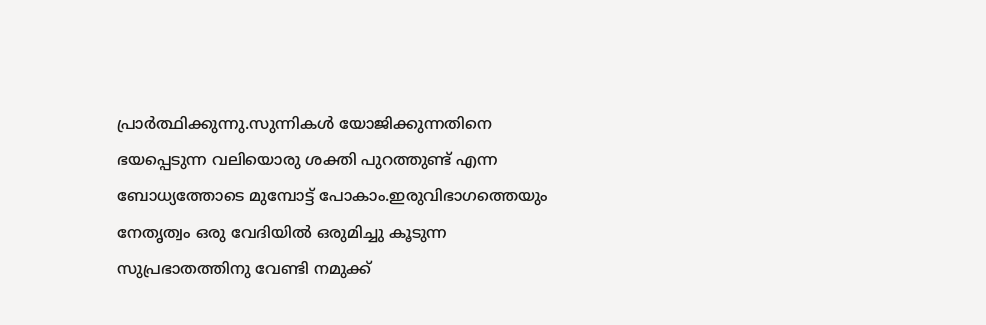പ്രാർത്ഥിക്കുന്നു.സുന്നികൾ യോജിക്കുന്നതിനെ ഭയപ്പെടുന്ന വലിയൊരു ശക്തി പുറത്തുണ്ട് എന്ന ബോധ്യത്തോടെ മുമ്പോട്ട് പോകാം.ഇരുവിഭാഗത്തെയും നേതൃത്വം ഒരു വേദിയിൽ ഒരുമിച്ചു കൂടുന്ന സുപ്രഭാതത്തിനു വേണ്ടി നമുക്ക്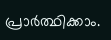പ്രാർത്ഥിക്കാം.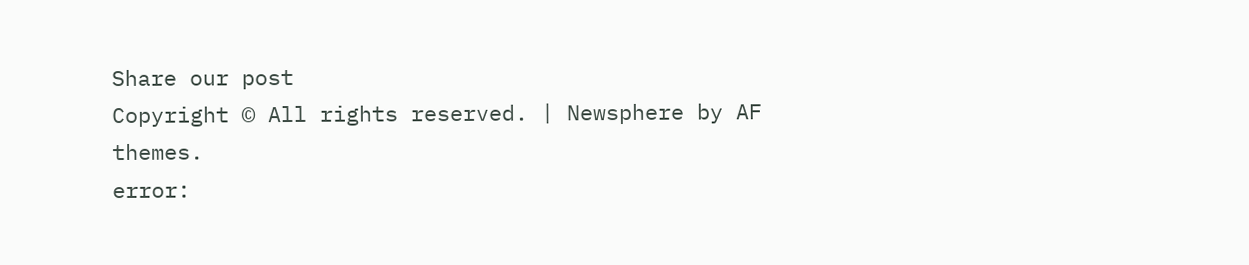Share our post
Copyright © All rights reserved. | Newsphere by AF themes.
error: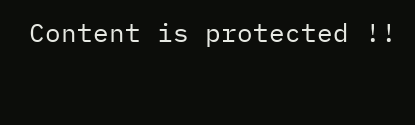Content is protected !!